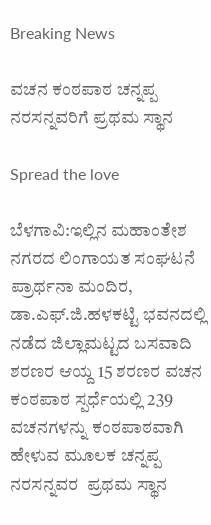Breaking News

ವಚನ ಕಂಠಪಾಠ ಚನ್ನಪ್ಪ ನರಸನ್ನವರಿಗೆ ಪ್ರಥಮ ಸ್ಥಾನ

Spread the love

ಬೆಳಗಾವಿ:ಇಲ್ಲಿನ ಮಹಾಂತೇಶ ನಗರದ ಲಿಂಗಾಯತ ಸಂಘಟನೆ ಪ್ರಾರ್ಥನಾ ಮಂದಿರ,  ಡಾ.ಎಫ್.ಜಿ.ಹಳಕಟ್ಟಿ ಭವನದಲ್ಲಿ ನಡೆದ ಜಿಲ್ಲಾಮಟ್ಟದ ಬಸವಾದಿ ಶರಣರ ಆಯ್ದ 15 ಶರಣರ ವಚನ ಕಂಠಪಾಠ ಸ್ಪರ್ಧೆಯಲ್ಲಿ 239 ವಚನಗಳನ್ನು ಕಂಠಪಾಠವಾಗಿ ಹೇಳುವ ಮೂಲಕ ಚನ್ನಪ್ಪ ನರಸನ್ನವರ  ಪ್ರಥಮ ಸ್ಥಾನ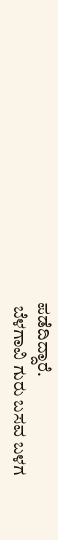ಪಡೆದಿದ್ದಾರೆ.
 ಬೆಳಗಾವಿ ಗುರು ಬಸವ ಬಳಗ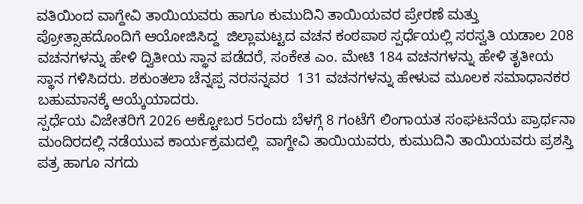ವತಿಯಿಂದ ವಾಗ್ದೇವಿ ತಾಯಿಯವರು ಹಾಗೂ ಕುಮುದಿನಿ ತಾಯಿಯವರ ಪ್ರೇರಣೆ ಮತ್ತು ಪ್ರೋತ್ಸಾಹದೊಂದಿಗೆ ಆಯೋಜಿಸಿದ್ದ  ಜಿಲ್ಲಾಮಟ್ಟದ ವಚನ ಕಂಠಪಾಠ ಸ್ಪರ್ಧೆಯಲ್ಲಿ ಸರಸ್ವತಿ ಯಡಾಲ 208 ವಚನಗಳನ್ನು ಹೇಳಿ ದ್ವಿತೀಯ ಸ್ಥಾನ ಪಡೆದರೆ, ಸಂಕೇತ ಎಂ. ಮೇಟಿ 184 ವಚನಗಳನ್ನು ಹೇಳಿ ತೃತೀಯ ಸ್ಥಾನ ಗಳಿಸಿದರು. ಶಕುಂತಲಾ ಚೆನ್ನಪ್ಪ ನರಸನ್ನವರ  131 ವಚನಗಳನ್ನು ಹೇಳುವ ಮೂಲಕ ಸಮಾಧಾನಕರ ಬಹುಮಾನಕ್ಕೆ ಆಯ್ಕೆಯಾದರು.
ಸ್ಪರ್ಧೆಯ ವಿಜೇತರಿಗೆ 2026 ಅಕ್ಟೋಬರ 5ರಂದು ಬೆಳಗ್ಗೆ 8 ಗಂಟೆಗೆ ಲಿಂಗಾಯತ ಸಂಘಟನೆಯ ಪ್ರಾರ್ಥನಾ ಮಂದಿರದಲ್ಲಿ ನಡೆಯುವ ಕಾರ್ಯಕ್ರಮದಲ್ಲಿ  ವಾಗ್ದೇವಿ ತಾಯಿಯವರು, ಕುಮುದಿನಿ ತಾಯಿಯವರು ಪ್ರಶಸ್ತಿ ಪತ್ರ ಹಾಗೂ ನಗದು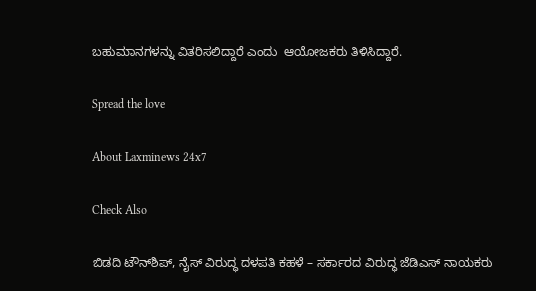ಬಹುಮಾನಗಳನ್ನು ವಿತರಿಸಲಿದ್ದಾರೆ ಎಂದು  ಆಯೋಜಕರು ತಿಳಿಸಿದ್ದಾರೆ.

Spread the love

About Laxminews 24x7

Check Also

ಬಿಡದಿ ಟೌನ್‌ಶಿಪ್, ನೈಸ್ ವಿರುದ್ಧ ದಳಪತಿ ಕಹಳೆ – ಸರ್ಕಾರದ ವಿರುದ್ಧ ಜೆಡಿಎಸ್ ನಾಯಕರು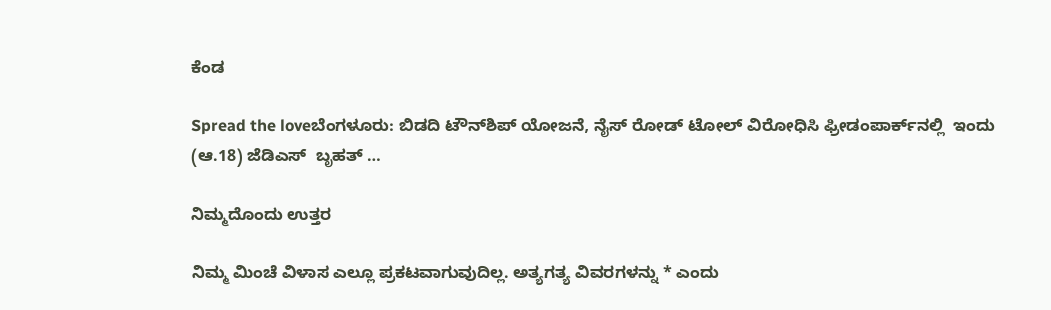ಕೆಂಡ

Spread the loveಬೆಂಗಳೂರು: ಬಿಡದಿ ಟೌನ್‌ಶಿಪ್ ಯೋಜನೆ, ನೈಸ್ ರೋಡ್ ಟೋಲ್ ವಿರೋಧಿಸಿ ಫ್ರೀಡಂಪಾರ್ಕ್‌ನಲ್ಲಿ  ಇಂದು (ಆ.18) ಜೆಡಿಎಸ್  ಬೃಹತ್ …

ನಿಮ್ಮದೊಂದು ಉತ್ತರ

ನಿಮ್ಮ ಮಿಂಚೆ ವಿಳಾಸ ಎಲ್ಲೂ ಪ್ರಕಟವಾಗುವುದಿಲ್ಲ. ಅತ್ಯಗತ್ಯ ವಿವರಗಳನ್ನು * ಎಂದು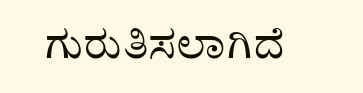ಗುರುತಿಸಲಾಗಿದೆ